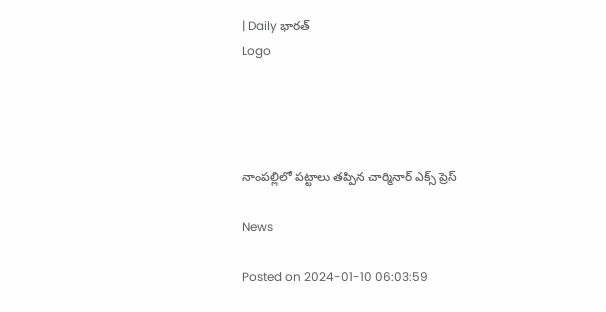| Daily భారత్
Logo




నాంపల్లిలో పట్టాలు తప్పిన చార్మినార్ ఎక్స్ ప్రెస్

News

Posted on 2024-01-10 06:03:59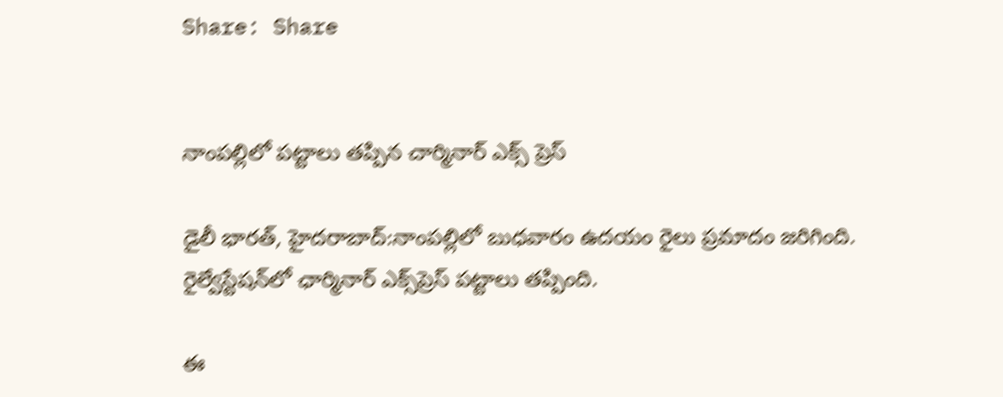Share: Share


నాంపల్లిలో పట్టాలు తప్పిన చార్మినార్ ఎక్స్ ప్రెస్

డైలీ భారత్, హైదరాబాద్:నాంప‌ల్లిలో బుధవారం ఉదయం రైలు ప్ర‌మాదం జ‌రిగింది. రైల్వేస్టేష‌న్‌లో ఛార్మినార్ ఎక్స్‌ప్రెస్ ప‌ట్టాలు త‌ప్పింది.

ఈ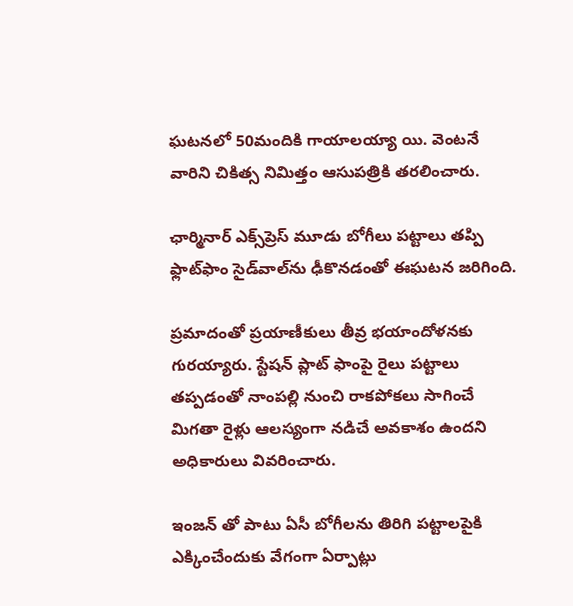ఘ‌ట‌న‌లో 50మందికి గాయాల‌య్యా యి. వెంట‌నే వారిని చికిత్స నిమిత్తం ఆసుప‌త్రికి త‌ర‌లించారు.

ఛార్మినార్ ఎక్స్‌ప్రెస్ మూడు బోగీలు ప‌ట్టాలు త‌ప్పి ఫ్లాట్‌ఫాం సైడ్‌వాల్‌ను ఢీకొన‌డంతో ఈఘ‌ట‌న జ‌రిగింది.

ప్ర‌మాదంతో ప్ర‌యాణీకులు తీవ్ర భ‌యాందోళ‌న‌కు గుర‌య్యారు. స్టేషన్ ప్లాట్ ఫాంపై రైలు పట్టాలు తప్పడంతో నాంపల్లి నుంచి రాకపోకలు సాగించే మిగతా రైళ్లు ఆలస్యంగా నడిచే అవకాశం ఉందని అధికారులు వివరించారు.

ఇంజన్ తో పాటు ఏసీ బోగీలను తిరిగి పట్టాలపైకి ఎక్కించేందుకు వేగంగా ఏర్పాట్లు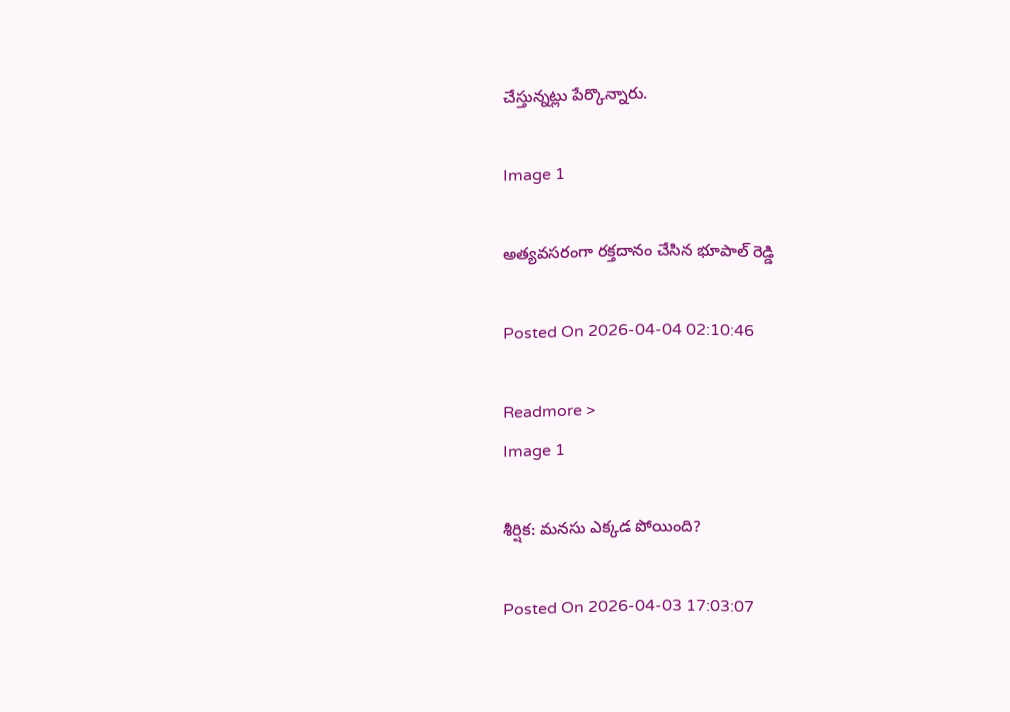చేస్తున్నట్లు పేర్కొన్నారు.

Image 1

అత్యవసరంగా రక్తదానం చేసిన భూపాల్ రెడ్డి

Posted On 2026-04-04 02:10:46

Readmore >
Image 1

శీర్షిక: మనసు ఎక్కడ పోయింది?

Posted On 2026-04-03 17:03:07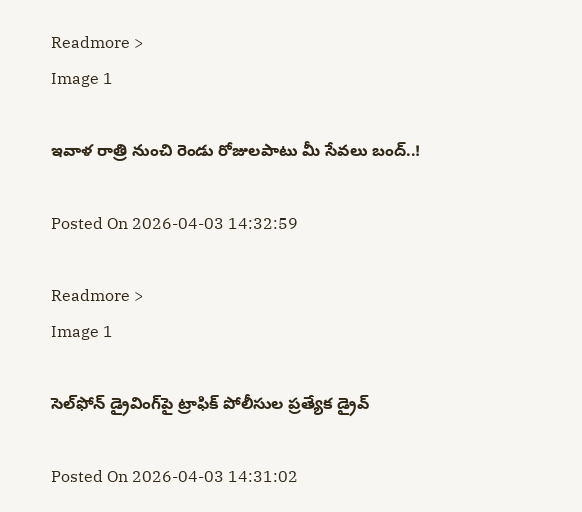Readmore >
Image 1

ఇవాళ రాత్రి నుంచి రెండు రోజులపాటు మీ సేవలు బంద్..!

Posted On 2026-04-03 14:32:59

Readmore >
Image 1

సెల్‌ఫోన్ డ్రైవింగ్‌పై ట్రాఫిక్ పోలీసుల ప్రత్యేక డ్రైవ్

Posted On 2026-04-03 14:31:02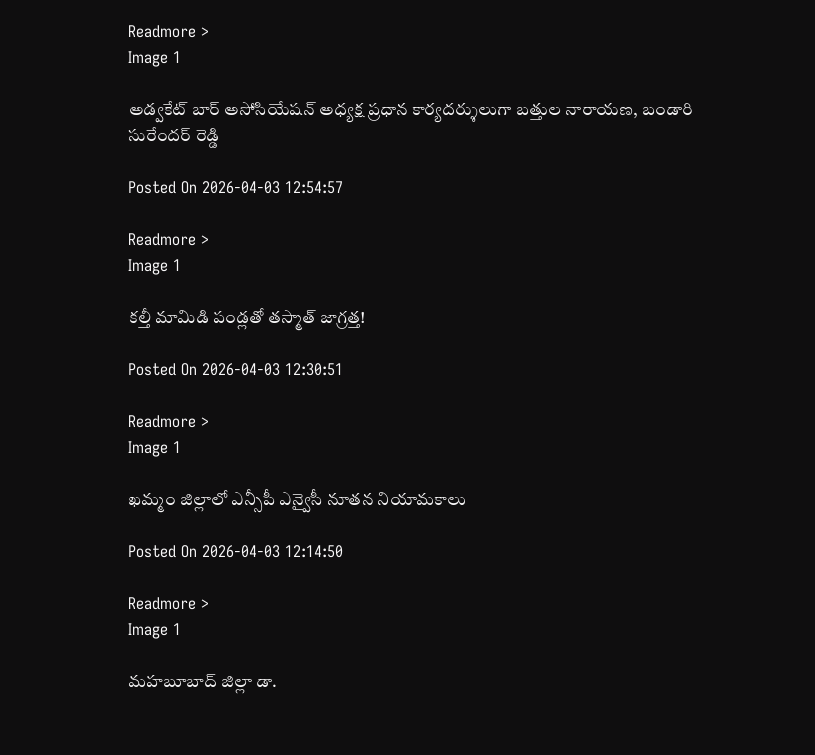Readmore >
Image 1

అడ్వకేట్ బార్ అసోసియేషన్ అధ్యక్ష ప్రధాన కార్యదర్శులుగా బత్తుల నారాయణ, బండారి సురేందర్ రెడ్డి

Posted On 2026-04-03 12:54:57

Readmore >
Image 1

కల్తీ మామిడి పండ్లతో తస్మాత్ జాగ్రత్త!

Posted On 2026-04-03 12:30:51

Readmore >
Image 1

ఖమ్మం జిల్లాలో ఎన్సీపీ ఎన్వైసీ నూతన నియామకాలు

Posted On 2026-04-03 12:14:50

Readmore >
Image 1

మహబూబాద్ జిల్లా డా.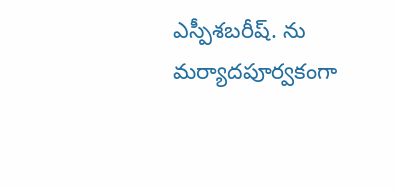ఎస్పీశబరీష్. ను మర్యాదపూర్వకంగా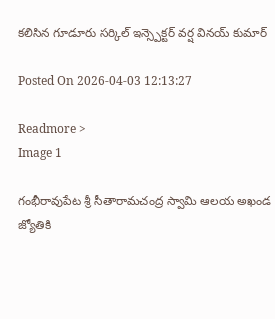కలిసిన గూడూరు సర్కిల్ ఇన్స్పెక్టర్ వర్ష వినయ్ కుమార్

Posted On 2026-04-03 12:13:27

Readmore >
Image 1

గంభీరావుపేట శ్రీ సీతారామచంద్ర స్వామి ఆలయ అఖండ జ్యోతికి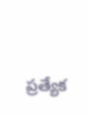ప్రత్యేక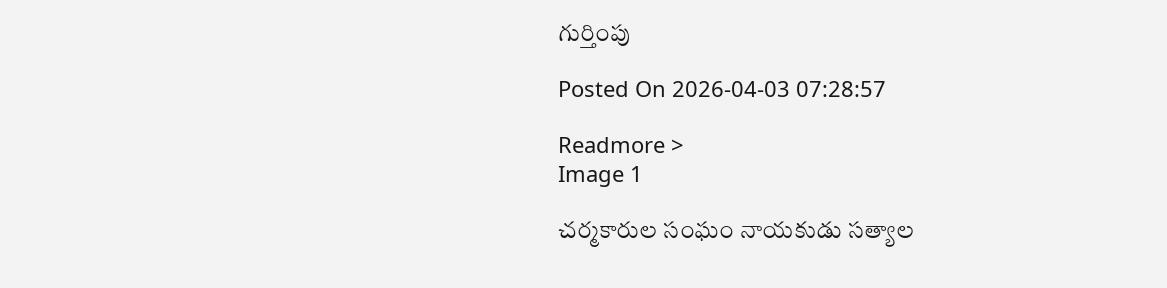గుర్తింపు

Posted On 2026-04-03 07:28:57

Readmore >
Image 1

చర్మకారుల సంఘం నాయకుడు సత్యాల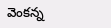వెంకన్న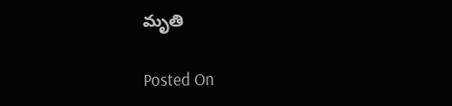మృతి

Posted On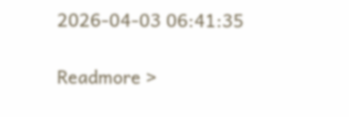2026-04-03 06:41:35

Readmore >